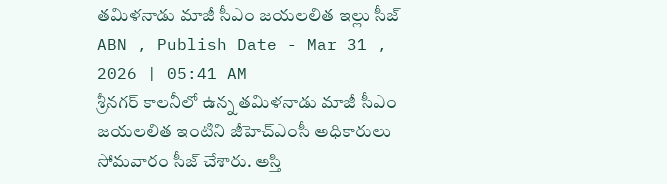తమిళనాడు మాజీ సీఎం జయలలిత ఇల్లు సీజ్
ABN , Publish Date - Mar 31 , 2026 | 05:41 AM
శ్రీనగర్ కాలనీలో ఉన్న తమిళనాడు మాజీ సీఎం జయలలిత ఇంటిని జీహెచ్ఎంసీ అధికారులు సోమవారం సీజ్ చేశారు. అస్తి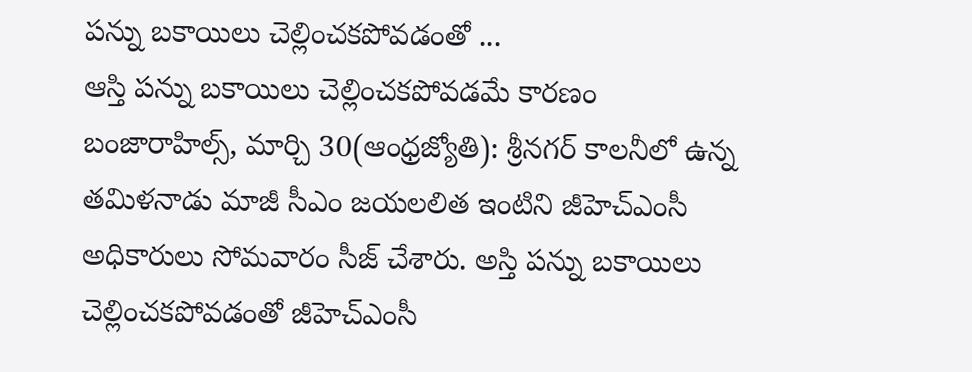పన్ను బకాయిలు చెల్లించకపోవడంతో ...
ఆస్తి పన్ను బకాయిలు చెల్లించకపోవడమే కారణం
బంజారాహిల్స్, మార్చి 30(ఆంధ్రజ్యోతి): శ్రీనగర్ కాలనీలో ఉన్న తమిళనాడు మాజీ సీఎం జయలలిత ఇంటిని జీహెచ్ఎంసీ అధికారులు సోమవారం సీజ్ చేశారు. అస్తి పన్ను బకాయిలు చెల్లించకపోవడంతో జీహెచ్ఎంసీ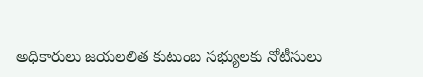అధికారులు జయలలిత కుటుంబ సభ్యులకు నోటీసులు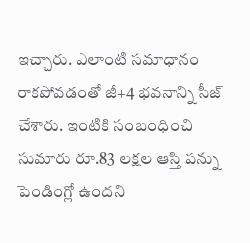ఇచ్చారు. ఎలాంటి సమాధానం రాకపోవడంతో జీ+4 భవనాన్ని సీజ్ చేశారు. ఇంటికి సంబంధించి సుమారు రూ.83 లక్షల ఆస్తి పన్ను పెండింగ్లో ఉందని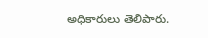అధికారులు తెలిపారు.